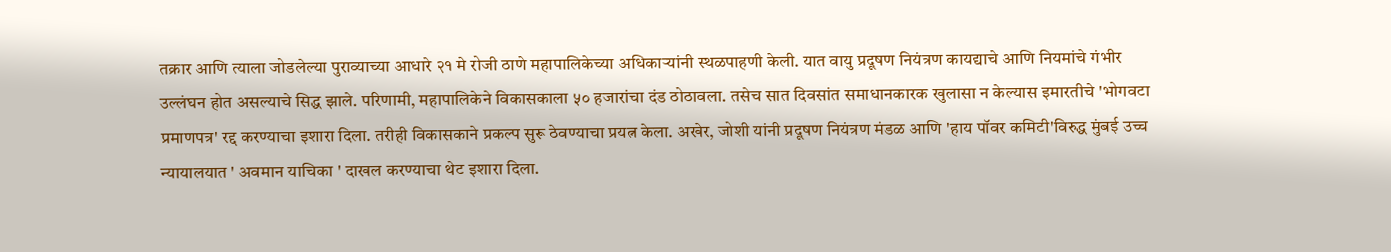तक्रार आणि त्याला जोडलेल्या पुराव्याच्या आधारे २१ मे रोजी ठाणे महापालिकेच्या अधिकाऱ्यांनी स्थळपाहणी केली. यात वायु प्रदूषण नियंत्रण कायद्याचे आणि नियमांचे गंभीर उल्लंघन होत असल्याचे सिद्ध झाले. परिणामी, महापालिकेने विकासकाला ५० हजारांचा दंड ठोठावला. तसेच सात दिवसांत समाधानकारक खुलासा न केल्यास इमारतीचे 'भोगवटा प्रमाणपत्र' रद्द करण्याचा इशारा दिला. तरीही विकासकाने प्रकल्प सुरू ठेवण्याचा प्रयत्न केला. अखेर, जोशी यांनी प्रदूषण नियंत्रण मंडळ आणि 'हाय पॉवर कमिटी'विरुद्ध मुंबई उच्च न्यायालयात ' अवमान याचिका ' दाखल करण्याचा थेट इशारा दिला.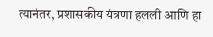त्यानंतर, प्रशासकीय यंत्रणा हलली आणि हा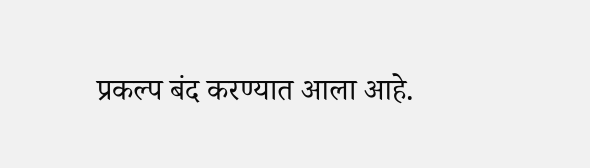प्रकल्प बंद करण्यात आला आहे.